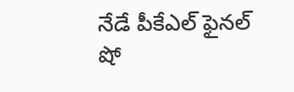నేడే పీకేఎల్ ఫైనల్ షో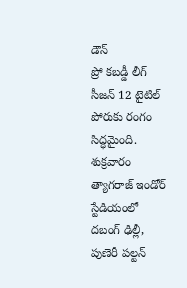డౌన్
ప్రో కబడ్డీ లీగ్ సీజన్ 12 టైటిల్ పోరుకు రంగం సిద్ధమైంది. శుక్రవారం త్యాగరాజ్ ఇండోర్ స్టేడియంలో దబంగ్ ఢిల్లీ, పుణెరీ పల్టన్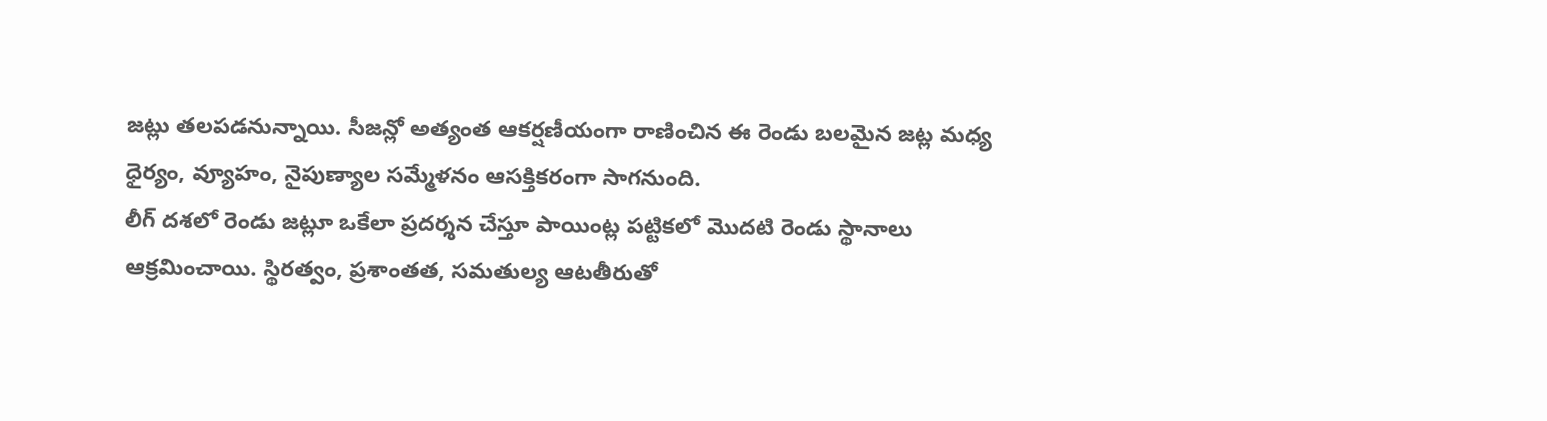జట్లు తలపడనున్నాయి. సీజన్లో అత్యంత ఆకర్షణీయంగా రాణించిన ఈ రెండు బలమైన జట్ల మధ్య ధైర్యం, వ్యూహం, నైపుణ్యాల సమ్మేళనం ఆసక్తికరంగా సాగనుంది.
లీగ్ దశలో రెండు జట్లూ ఒకేలా ప్రదర్శన చేస్తూ పాయింట్ల పట్టికలో మొదటి రెండు స్థానాలు ఆక్రమించాయి. స్థిరత్వం, ప్రశాంతత, సమతుల్య ఆటతీరుతో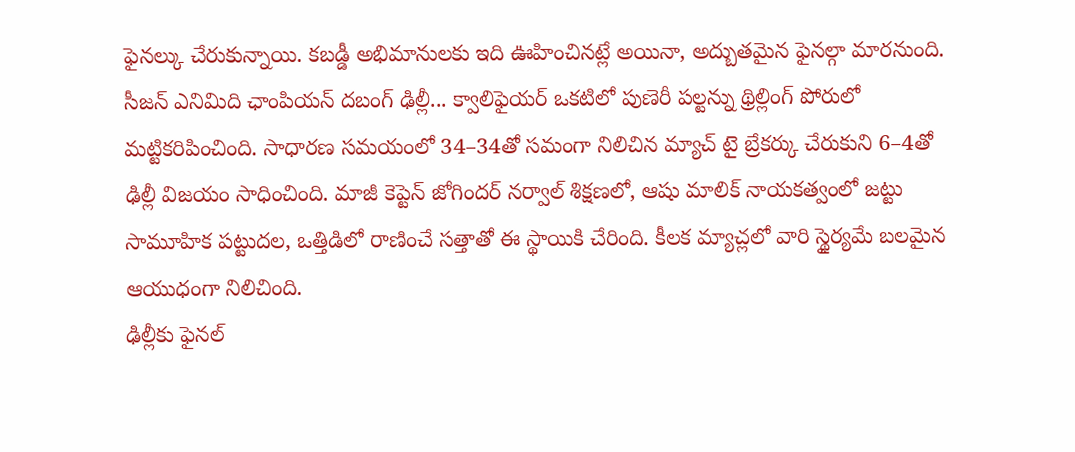ఫైనల్కు చేరుకున్నాయి. కబడ్డీ అభిమానులకు ఇది ఊహించినట్లే అయినా, అద్బుతమైన ఫైనల్గా మారనుంది.
సీజన్ ఎనిమిది ఛాంపియన్ దబంగ్ ఢిల్లీ... క్వాలిఫైయర్ ఒకటిలో పుణెరీ పల్టన్ను థ్రిల్లింగ్ పోరులో మట్టికరిపించింది. సాధారణ సమయంలో 34–34తో సమంగా నిలిచిన మ్యాచ్ టై బ్రేకర్కు చేరుకుని 6–4తో ఢిల్లీ విజయం సాధించింది. మాజీ కెప్టెన్ జోగిందర్ నర్వాల్ శిక్షణలో, ఆషు మాలిక్ నాయకత్వంలో జట్టు సామూహిక పట్టుదల, ఒత్తిడిలో రాణించే సత్తాతో ఈ స్థాయికి చేరింది. కీలక మ్యాచ్లలో వారి స్థైర్యమే బలమైన ఆయుధంగా నిలిచింది.
ఢిల్లీకు ఫైనల్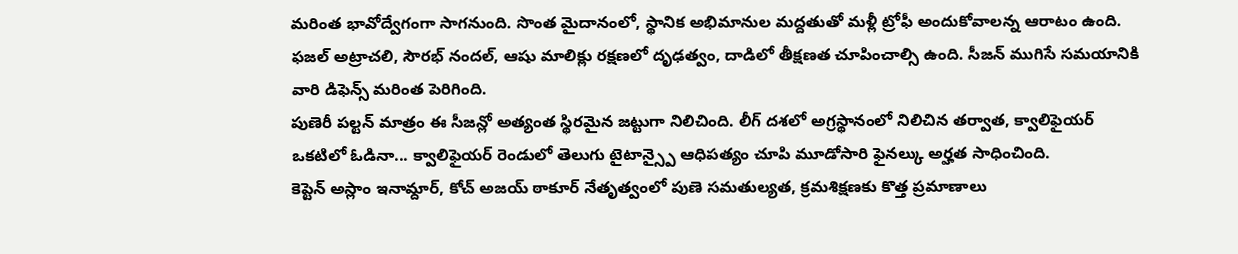మరింత భావోద్వేగంగా సాగనుంది. సొంత మైదానంలో, స్థానిక అభిమానుల మద్దతుతో మళ్లీ ట్రోఫీ అందుకోవాలన్న ఆరాటం ఉంది. ఫజల్ అట్రాచలి, సౌరభ్ నందల్, ఆషు మాలిక్లు రక్షణలో దృఢత్వం, దాడిలో తీక్షణత చూపించాల్సి ఉంది. సీజన్ ముగిసే సమయానికి వారి డిఫెన్స్ మరింత పెరిగింది.
పుణెరీ పల్టన్ మాత్రం ఈ సీజన్లో అత్యంత స్థిరమైన జట్టుగా నిలిచింది. లీగ్ దశలో అగ్రస్థానంలో నిలిచిన తర్వాత, క్వాలిఫైయర్ ఒకటిలో ఓడినా... క్వాలిఫైయర్ రెండులో తెలుగు టైటాన్స్పై ఆధిపత్యం చూపి మూడోసారి ఫైనల్కు అర్హత సాధించింది.
కెప్టెన్ అస్లాం ఇనామ్దార్, కోచ్ అజయ్ ఠాకూర్ నేతృత్వంలో పుణె సమతుల్యత, క్రమశిక్షణకు కొత్త ప్రమాణాలు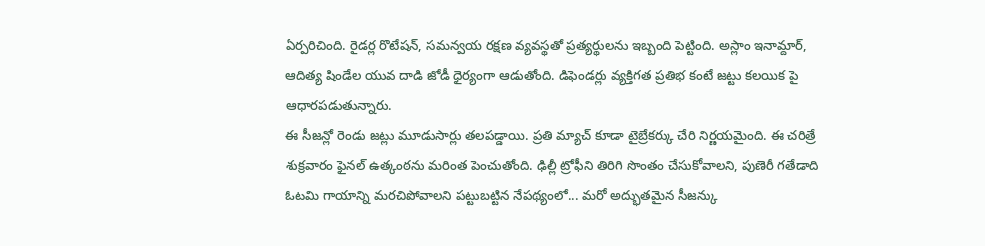ఏర్పరిచింది. రైడర్ల రొటేషన్, సమన్వయ రక్షణ వ్యవస్థతో ప్రత్యర్థులను ఇబ్బంది పెట్టింది. అస్లాం ఇనామ్దార్, ఆదిత్య షిండేల యువ దాడి జోడీ ధైర్యంగా ఆడుతోంది. డిఫెండర్లు వ్యక్తిగత ప్రతిభ కంటే జట్టు కలయిక పై ఆధారపడుతున్నారు.
ఈ సీజన్లో రెండు జట్లు మూడుసార్లు తలపడ్డాయి. ప్రతి మ్యాచ్ కూడా టైబ్రేకర్కు చేరి నిర్ణయమైంది. ఈ చరిత్రే శుక్రవారం ఫైనల్ ఉత్కంఠను మరింత పెంచుతోంది. ఢిల్లీ ట్రోఫీని తిరిగి సొంతం చేసుకోవాలని, పుణెరీ గతేడాది ఓటమి గాయాన్ని మరచిపోవాలని పట్టుబట్టిన నేపథ్యంలో... మరో అద్భుతమైన సీజన్కు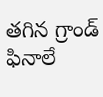తగిన గ్రాండ్ ఫినాలే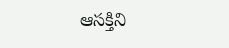ఆసక్తిని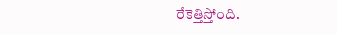రేకెత్తిస్తోంది.